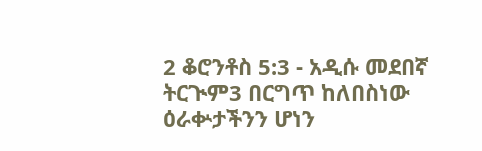2 ቆሮንቶስ 5:3 - አዲሱ መደበኛ ትርጒም3 በርግጥ ከለበስነው ዕራቍታችንን ሆነን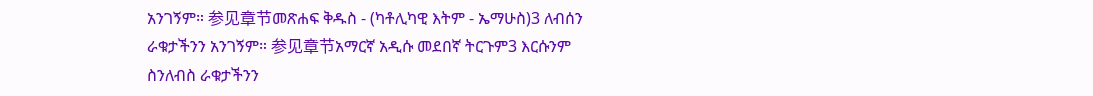አንገኝም። 参见章节መጽሐፍ ቅዱስ - (ካቶሊካዊ እትም - ኤማሁስ)3 ለብሰን ራቁታችንን አንገኝም። 参见章节አማርኛ አዲሱ መደበኛ ትርጉም3 እርሱንም ስንለብስ ራቁታችንን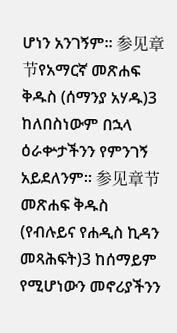ሆነን አንገኝም። 参见章节የአማርኛ መጽሐፍ ቅዱስ (ሰማንያ አሃዱ)3 ከለበስነውም በኋላ ዕራቍታችንን የምንገኝ አይደለንም። 参见章节መጽሐፍ ቅዱስ (የብሉይና የሐዲስ ኪዳን መጻሕፍት)3 ከሰማይም የሚሆነውን መኖሪያችንን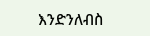እንድንለብስ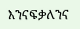እንናፍቃለንና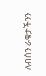ለብሰን ራቁታችንን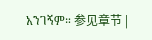አንገኝም። 参见章节 |